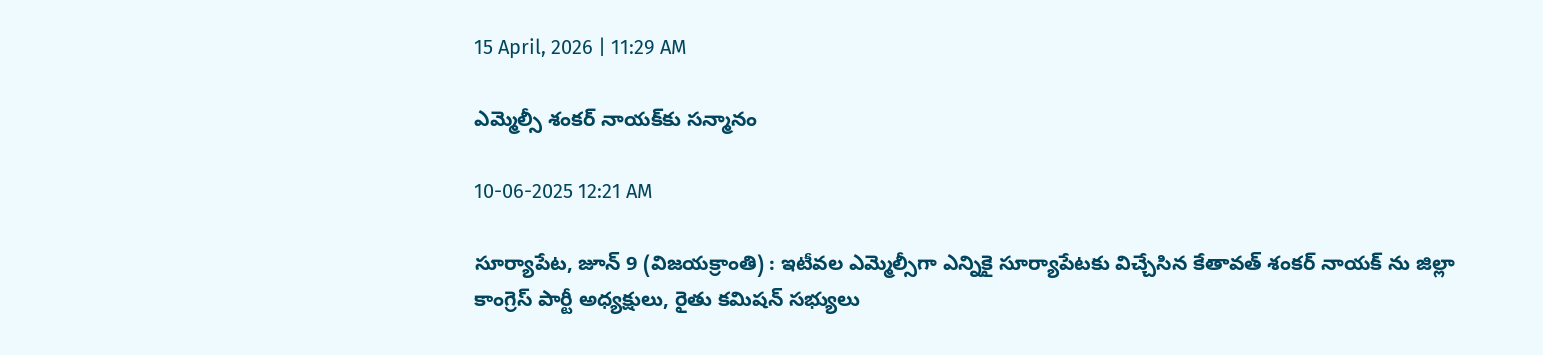15 April, 2026 | 11:29 AM

ఎమ్మెల్సీ శంకర్ నాయక్‌కు సన్మానం

10-06-2025 12:21 AM

సూర్యాపేట, జూన్ 9 (విజయక్రాంతి) : ఇటీవల ఎమ్మెల్సీగా ఎన్నికై సూర్యాపేటకు విచ్చేసిన కేతావత్ శంకర్ నాయక్ ను జిల్లా కాంగ్రెస్ పార్టీ అధ్యక్షులు, రైతు కమిషన్ సభ్యులు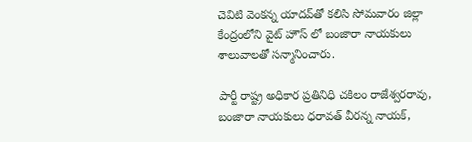చెవిటి వెంకన్న యాదవ్‌తో కలిసి సోమవారం జిల్లా కేంద్రంలోని వైట్ హౌస్ లో బంజారా నాయకులు శాలువాలతో సన్మానించారు.

పార్టీ రాష్ట్ర అధికార ప్రతినిధి చకిలం రాజేశ్వరరావు, బంజారా నాయకులు ధరావత్ వీరన్న నాయక్,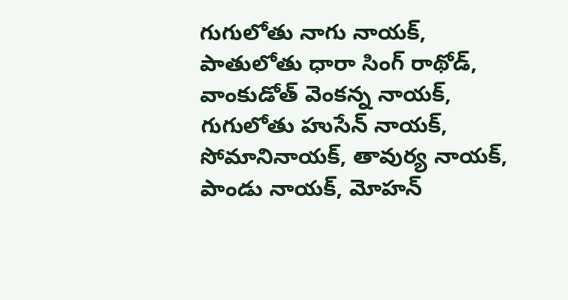గుగులోతు నాగు నాయక్, పాతులోతు ధారా సింగ్ రాథోడ్, వాంకుడోత్ వెంకన్న నాయక్, గుగులోతు హుసేన్ నాయక్, సోమానినాయక్, తావుర్య నాయక్, పాండు నాయక్, మోహన్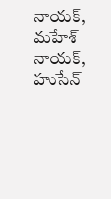నాయక్, మహేశ్ నాయక్, హుసేన్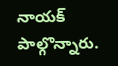నాయక్ పాల్గొన్నారు.